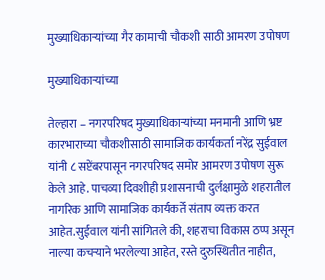मुख्याधिकाऱ्यांच्या गैर कामाची चौकशी साठी आमरण उपोषण

मुख्याधिकाऱ्यांच्या

तेल्हारा – नगरपरिषद मुख्याधिकाऱ्यांच्या मनमानी आणि भ्रष्ट कारभाराच्या चौकशीसाठी सामाजिक कार्यकर्ता नरेंद्र सुईवाल यांनी ८ सप्टेंबरपासून नगरपरिषद समोर आमरण उपोषण सुरू केले आहे. पाचव्या दिवशीही प्रशासनाची दुर्लक्षामुळे शहरातील नागरिक आणि सामाजिक कार्यकर्ते संताप व्यक्त करत आहेत.सुईवाल यांनी सांगितले की, शहराचा विकास ठप्प असून नाल्या कचऱ्याने भरलेल्या आहेत, रस्ते दुरुस्थितीत नाहीत,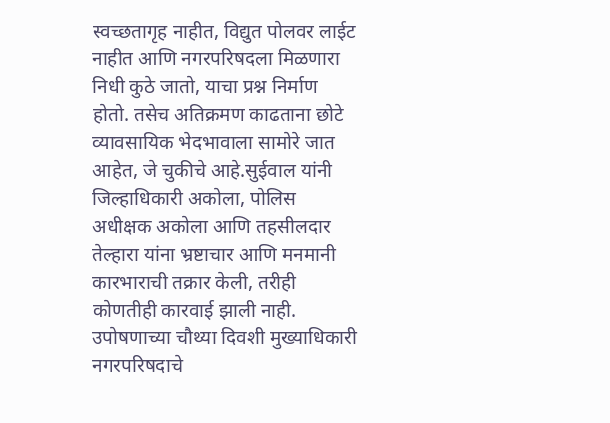स्वच्छतागृह नाहीत, विद्युत पोलवर लाईट नाहीत आणि नगरपरिषदला मिळणारा निधी कुठे जातो, याचा प्रश्न निर्माण होतो. तसेच अतिक्रमण काढताना छोटे व्यावसायिक भेदभावाला सामोरे जात आहेत, जे चुकीचे आहे.सुईवाल यांनी जिल्हाधिकारी अकोला, पोलिस अधीक्षक अकोला आणि तहसीलदार तेल्हारा यांना भ्रष्टाचार आणि मनमानी कारभाराची तक्रार केली, तरीही कोणतीही कारवाई झाली नाही. उपोषणाच्या चौथ्या दिवशी मुख्याधिकारी नगरपरिषदाचे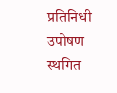प्रतिनिधी उपोषण स्थगित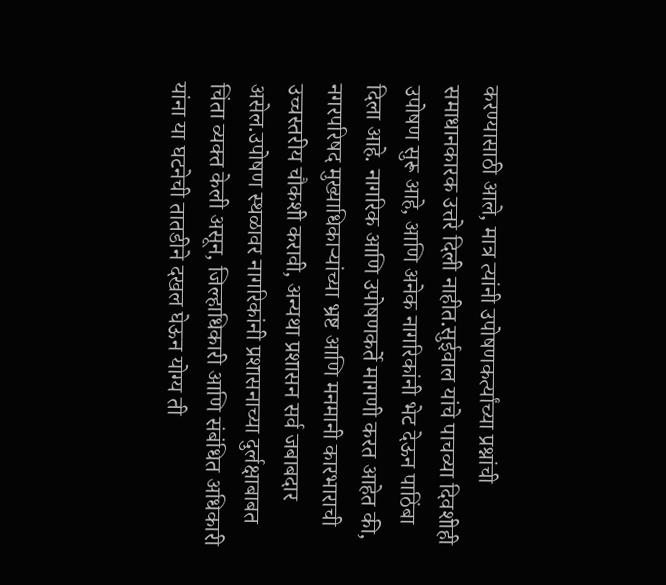करण्यासाठी आले, मात्र त्यांनी उपोषणकर्त्यांच्या प्रश्नांची समाधानकारक उत्तरे दिली नाहीत.सुईवाल यांचे पाचव्या दिवशीही उपोषण सुरू आहे, आणि अनेक नागरिकांनी भेट देऊन पाठिंबा दिला आहे. नागरिक आणि उपोषणकर्ते मागणी करत आहेत की, नगरपरिषद मुख्याधिकाऱ्यांच्या भ्रष्ट आणि मनमानी कारभाराची उच्चस्तरीय चौकशी करावी, अन्यथा प्रशासन सर्व जबाबदार असेल.उपोषण स्थळावर नागरिकांनी प्रशासनाच्या दुर्लक्षाबाबत चिंता व्यक्त केली असून, जिल्हाधिकारी आणि संबंधित अधिकारी यांना या घटनेची तातडीने दखल घेऊन योग्य ती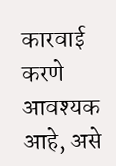कारवाई करणे आवश्यक आहे, असे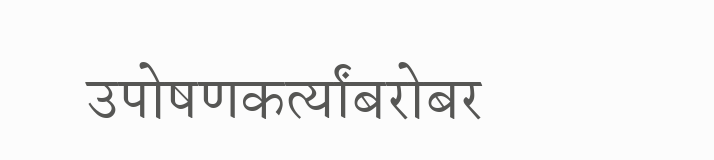उपोषणकर्त्यांबरोबर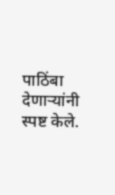पाठिंबा देणाऱ्यांनी स्पष्ट केले.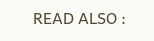READ ALSO :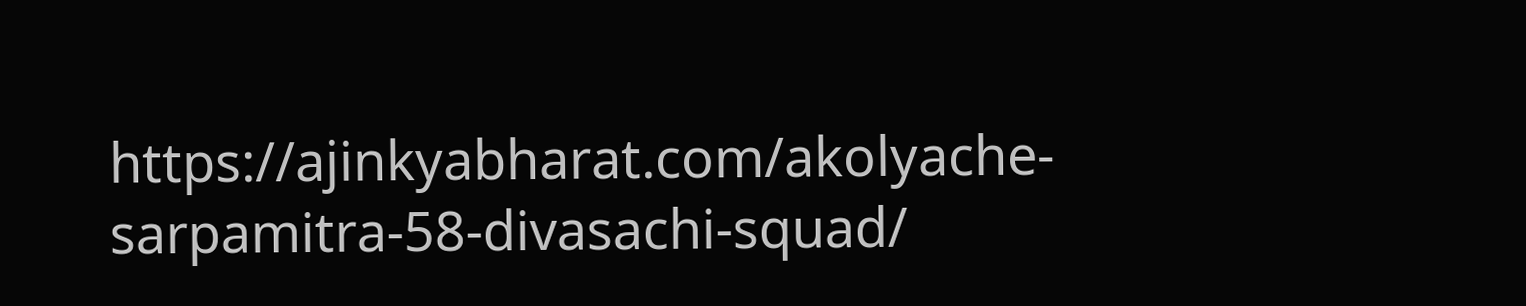https://ajinkyabharat.com/akolyache-sarpamitra-58-divasachi-squad/